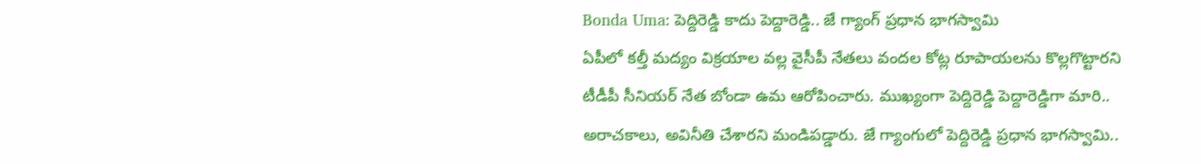Bonda Uma: పెద్దిరెడ్డి కాదు పెద్దారెడ్డి.. జే గ్యాంగ్ ప్రధాన భాగస్వామి
ఏపీలో కల్తీ మద్యం విక్రయాల వల్ల వైసీపీ నేతలు వందల కోట్ల రూపాయలను కొల్లగొట్టారని టీడీపీ సీనియర్ నేత బోండా ఉమ ఆరోపించారు. ముఖ్యంగా పెద్దిరెడ్డి పెద్దారెడ్డిగా మారి.. అరాచకాలు, అవినీతి చేశారని మండిపడ్డారు. జే గ్యాంగులో పెద్దిరెడ్డి ప్రధాన భాగస్వామి..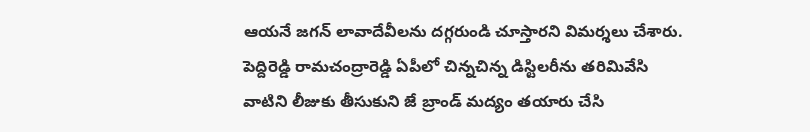ఆయనే జగన్ లావాదేవీలను దగ్గరుండి చూస్తారని విమర్శలు చేశారు. పెద్దిరెడ్డి రామచంద్రారెడ్డి ఏపీలో చిన్నచిన్న డిస్టిలరీను తరిమివేసి వాటిని లీజుకు తీసుకుని జే బ్రాండ్ మద్యం తయారు చేసి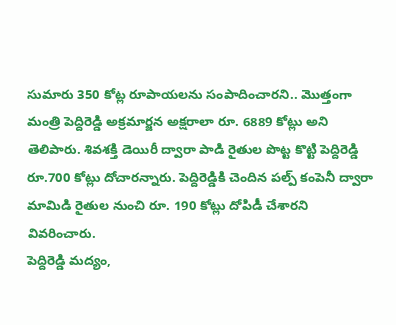సుమారు 350 కోట్ల రూపాయలను సంపాదించారని.. మొత్తంగా మంత్రి పెద్దిరెడ్డి అక్రమార్జన అక్షరాలా రూ. 6889 కోట్లు అని తెలిపారు. శివశక్తి డెయిరీ ద్వారా పాడి రైతుల పొట్ట కొట్టి పెద్దిరెడ్డి రూ.700 కోట్లు దోచారన్నారు. పెద్దిరెడ్డికి చెందిన పల్ప్ కంపెనీ ద్వారా మామిడి రైతుల నుంచి రూ. 190 కోట్లు దోపిడీ చేశారని వివరించారు.
పెద్దిరెడ్డి మద్యం,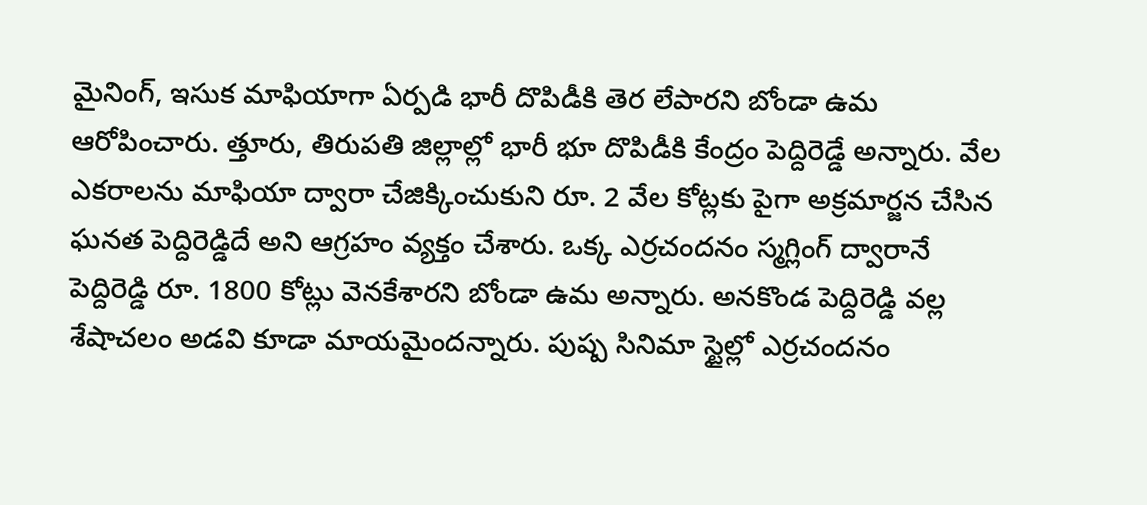మైనింగ్, ఇసుక మాఫియాగా ఏర్పడి భారీ దొపిడీకి తెర లేపారని బోండా ఉమ ఆరోపించారు. త్తూరు, తిరుపతి జిల్లాల్లో భారీ భూ దొపిడీకి కేంద్రం పెద్దిరెడ్డే అన్నారు. వేల ఎకరాలను మాఫియా ద్వారా చేజిక్కించుకుని రూ. 2 వేల కోట్లకు పైగా అక్రమార్జన చేసిన ఘనత పెద్దిరెడ్డిదే అని ఆగ్రహం వ్యక్తం చేశారు. ఒక్క ఎర్రచందనం స్మగ్లింగ్ ద్వారానే పెద్దిరెడ్డి రూ. 1800 కోట్లు వెనకేశారని బోండా ఉమ అన్నారు. అనకొండ పెద్దిరెడ్డి వల్ల శేషాచలం అడవి కూడా మాయమైందన్నారు. పుష్ప సినిమా స్టైల్లో ఎర్రచందనం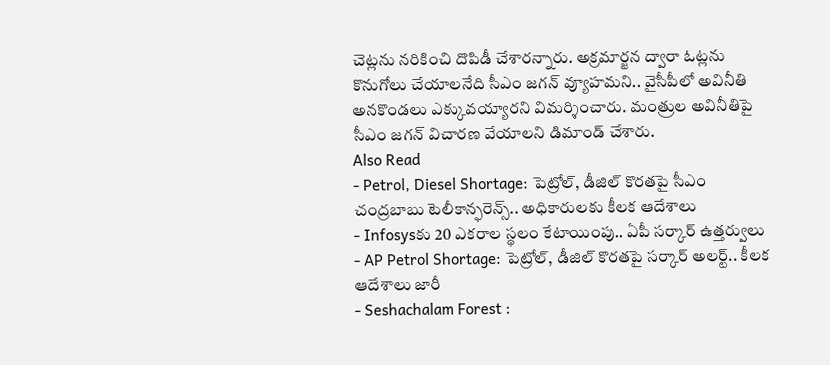చెట్లను నరికించి దొపిడీ చేశారన్నారు. అక్రమార్జన ద్వారా ఓట్లను కొనుగోలు చేయాలనేది సీఎం జగన్ వ్యూహమని.. వైసీపీలో అవినీతి అనకొండలు ఎక్కువయ్యారని విమర్శించారు. మంత్రుల అవినీతిపై సీఎం జగన్ విచారణ వేయాలని డిమాండ్ చేశారు.
Also Read
- Petrol, Diesel Shortage: పెట్రోల్, డీజిల్ కొరతపై సీఎం చంద్రబాబు టెలీకాన్ఫరెన్స్.. అధికారులకు కీలక ఆదేశాలు
- Infosysకు 20 ఎకరాల స్థలం కేటాయింపు.. ఏపీ సర్కార్ ఉత్తర్వులు
- AP Petrol Shortage: పెట్రోల్, డీజిల్ కొరతపై సర్కార్ అలర్ట్.. కీలక ఆదేశాలు జారీ
- Seshachalam Forest :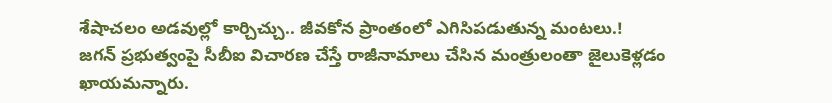శేషాచలం అడవుల్లో కార్చిచ్చు.. జీవకోన ప్రాంతంలో ఎగిసిపడుతున్న మంటలు.!
జగన్ ప్రభుత్వంపై సీబీఐ విచారణ చేస్తే రాజీనామాలు చేసిన మంత్రులంతా జైలుకెళ్లడం ఖాయమన్నారు.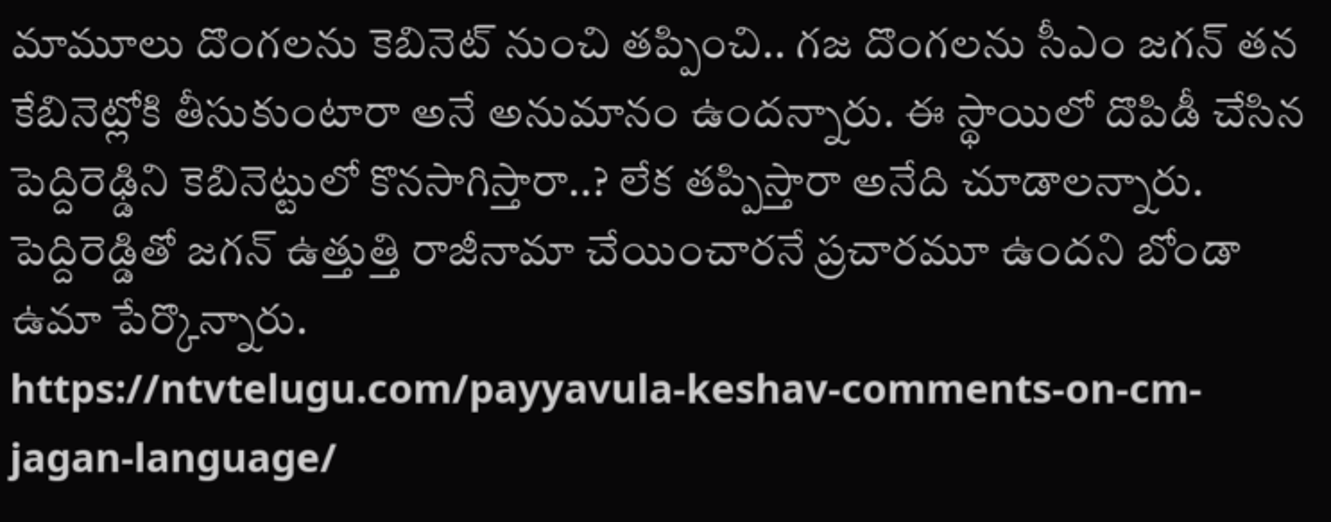మామూలు దొంగలను కెబినెట్ నుంచి తప్పించి.. గజ దొంగలను సీఎం జగన్ తన కేబినెట్లోకి తీసుకుంటారా అనే అనుమానం ఉందన్నారు. ఈ స్థాయిలో దొపిడీ చేసిన పెద్దిరెఢ్డిని కెబినెట్టులో కొనసాగిస్తారా..? లేక తప్పిస్తారా అనేది చూడాలన్నారు. పెద్దిరెడ్డితో జగన్ ఉత్తుత్తి రాజీనామా చేయించారనే ప్రచారమూ ఉందని బోండా ఉమా పేర్కొన్నారు.
https://ntvtelugu.com/payyavula-keshav-comments-on-cm-jagan-language/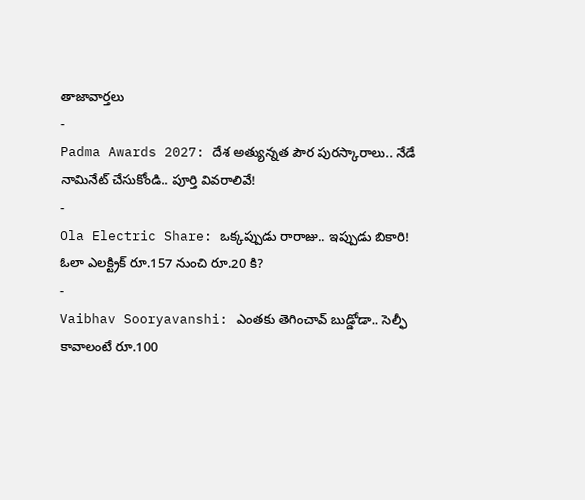తాజావార్తలు
-
Padma Awards 2027: దేశ అత్యున్నత పౌర పురస్కారాలు.. నేడే నామినేట్ చేసుకోండి.. పూర్తి వివరాలివే!
-
Ola Electric Share: ఒక్కప్పుడు రారాజు.. ఇప్పుడు బికారి! ఓలా ఎలక్ట్రిక్ రూ.157 నుంచి రూ.20 కి?
-
Vaibhav Sooryavanshi: ఎంతకు తెగించావ్ బుడ్డోడా.. సెల్ఫీ కావాలంటే రూ.100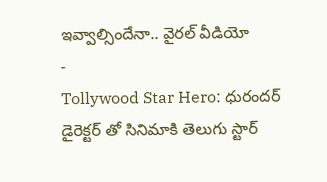ఇవ్వాల్సిందేనా.. వైరల్ వీడియో
-
Tollywood Star Hero: ధురందర్ డైరెక్టర్ తో సినిమాకి తెలుగు స్టార్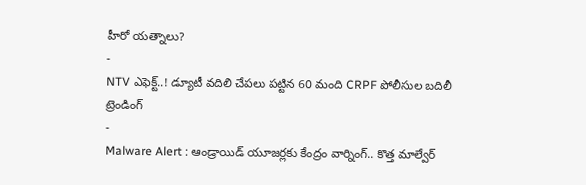హీరో యత్నాలు?
-
NTV ఎఫెక్ట్..! డ్యూటీ వదిలి చేపలు పట్టిన 60 మంది CRPF పోలీసుల బదిలీ
ట్రెండింగ్
-
Malware Alert : ఆండ్రాయిడ్ యూజర్లకు కేంద్రం వార్నింగ్.. కొత్త మాల్వేర్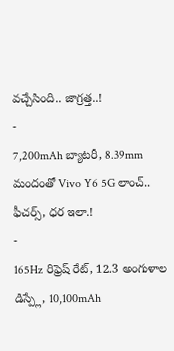వచ్చేసింది.. జాగ్రత్త..!
-
7,200mAh బ్యాటరీ, 8.39mm మందంతో Vivo Y6 5G లాంచ్.. ఫీచర్స్, ధర ఇలా.!
-
165Hz రిఫ్రెష్ రేట్, 12.3 అంగుళాల డిస్ప్లే, 10,100mAh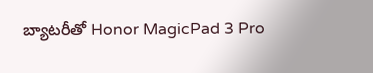బ్యాటరీతో Honor MagicPad 3 Pro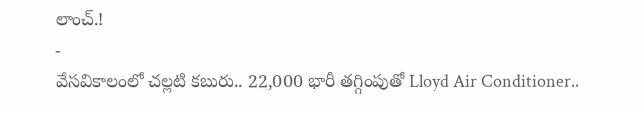లాంచ్.!
-
వేసవికాలంలో చల్లటి కబురు.. 22,000 భారీ తగ్గింపుతో Lloyd Air Conditioner..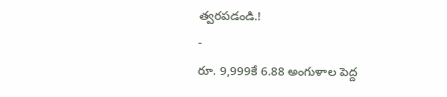త్వరపడండి.!
-
రూ. 9,999కే 6.88 అంగుళాల పెద్ద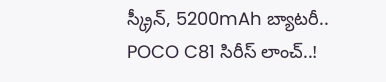స్క్రీన్, 5200mAh బ్యాటరీ.. POCO C81 సిరీస్ లాంచ్..!